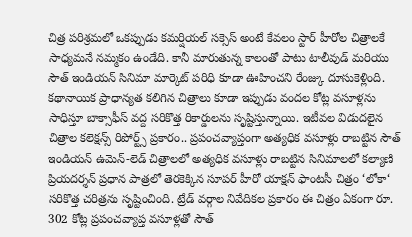చిత్ర పరిశ్రమలో ఒకప్పుడు కమర్షియల్ సక్సెస్ అంటే కేవలం స్టార్ హీరోల చిత్రాలకే సాధ్యమనే నమ్మకం ఉండేది. కానీ మారుతున్న కాలంతో పాటు టాలీవుడ్ మరియు సౌత్ ఇండియన్ సినిమా మార్కెట్ పరిధి కూడా ఊహించని రేంజ్కు దూసుకెళ్లింది. కథానాయిక ప్రాధాన్యత కలిగిన చిత్రాలు కూడా ఇప్పుడు వందల కోట్ల వసూళ్లను సాధిస్తూ బాక్సాఫీస్ వద్ద సరికొత్త రికార్డులను సృష్టిస్తున్నాయి. ఇటీవల విడుదలైన చిత్రాల కలెక్షన్స్ రిపోర్ట్స్ ప్రకారం.. ప్రపంచవ్యాప్తంగా అత్యధిక వసూళ్లు రాబట్టిన సౌత్ ఇండియన్ ఉమెన్-లెడ్ చిత్రాలలో అత్యధిక వసూళ్లు రాబట్టిన సినిమాలలో కల్యాణి ప్రియదర్శన్ ప్రధాన పాత్రలో తెరకెక్కిన సూపర్ హీరో యాక్షన్ ఫాంటసీ చిత్రం ‘లోకా‘ సరికొత్త చరిత్రను సృష్టించింది. ట్రేడ్ వర్గాల నివేదికల ప్రకారం ఈ చిత్రం ఏకంగా రూ. 302 కోట్ల ప్రపంచవ్యాప్త వసూళ్లతో సౌత్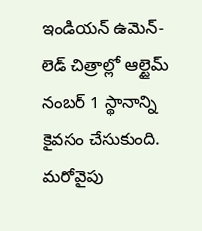ఇండియన్ ఉమెన్-లెడ్ చిత్రాల్లో ఆల్టైమ్ నంబర్ 1 స్థానాన్ని కైవసం చేసుకుంది.
మరోవైపు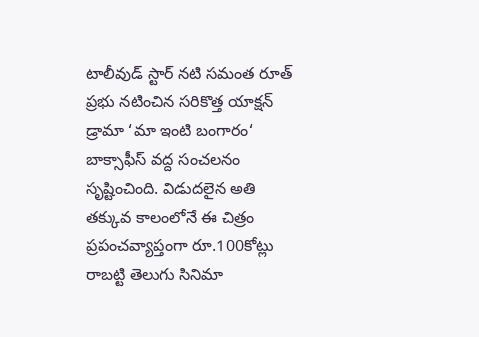టాలీవుడ్ స్టార్ నటి సమంత రూత్ ప్రభు నటించిన సరికొత్త యాక్షన్ డ్రామా ‘మా ఇంటి బంగారం‘ బాక్సాఫీస్ వద్ద సంచలనం సృష్టించింది. విడుదలైన అతి తక్కువ కాలంలోనే ఈ చిత్రం ప్రపంచవ్యాప్తంగా రూ.100కోట్లు రాబట్టి తెలుగు సినిమా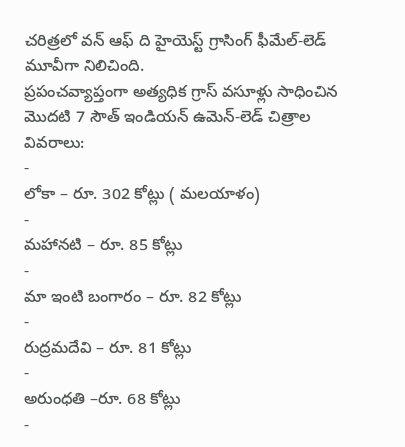చరిత్రలో వన్ ఆఫ్ ది హైయెస్ట్ గ్రాసింగ్ ఫీమేల్-లెడ్ మూవీగా నిలిచింది.
ప్రపంచవ్యాప్తంగా అత్యధిక గ్రాస్ వసూళ్లు సాధించిన మొదటి 7 సౌత్ ఇండియన్ ఉమెన్-లెడ్ చిత్రాల వివరాలు:
-
లోకా – రూ. 302 కోట్లు ( మలయాళం)
-
మహానటి – రూ. 85 కోట్లు
-
మా ఇంటి బంగారం – రూ. 82 కోట్లు
-
రుద్రమదేవి – రూ. 81 కోట్లు
-
అరుంధతి –రూ. 68 కోట్లు
-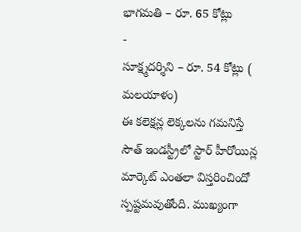భాగమతి – రూ. 65 కోట్లు
-
సూక్ష్మదర్శిని – రూ. 54 కోట్లు ( మలయాళం)
ఈ కలెక్షన్ల లెక్కలను గమనిస్తే సౌత్ ఇండస్ట్రీలో స్టార్ హీరోయిన్ల మార్కెట్ ఎంతలా విస్తరించిందో స్పష్టమవుతోంది. ముఖ్యంగా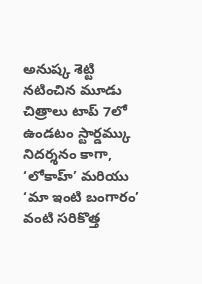అనుష్క శెట్టి నటించిన మూడు చిత్రాలు టాప్ 7లో ఉండటం స్టార్డమ్కు నిదర్శనం కాగా, ‘లోకాహ్’ మరియు ‘మా ఇంటి బంగారం’ వంటి సరికొత్త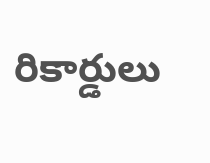రికార్డులు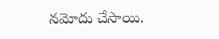నమోదు చేసాయి.